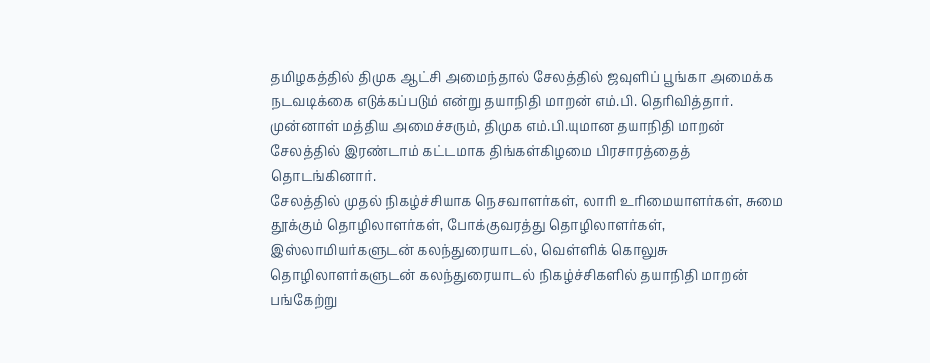தமிழகத்தில் திமுக ஆட்சி அமைந்தால் சேலத்தில் ஜவுளிப் பூங்கா அமைக்க நடவடிக்கை எடுக்கப்படும் என்று தயாநிதி மாறன் எம்.பி. தெரிவித்தார்.
முன்னாள் மத்திய அமைச்சரும், திமுக எம்.பி.யுமான தயாநிதி மாறன் சேலத்தில் இரண்டாம் கட்டமாக திங்கள்கிழமை பிரசாரத்தைத் தொடங்கினார்.
சேலத்தில் முதல் நிகழ்ச்சியாக நெசவாளர்கள், லாரி உரிமையாளர்கள், சுமை தூக்கும் தொழிலாளர்கள், போக்குவரத்து தொழிலாளர்கள், இஸ்லாமியர்களுடன் கலந்துரையாடல், வெள்ளிக் கொலுசு தொழிலாளர்களுடன் கலந்துரையாடல் நிகழ்ச்சிகளில் தயாநிதி மாறன் பங்கேற்று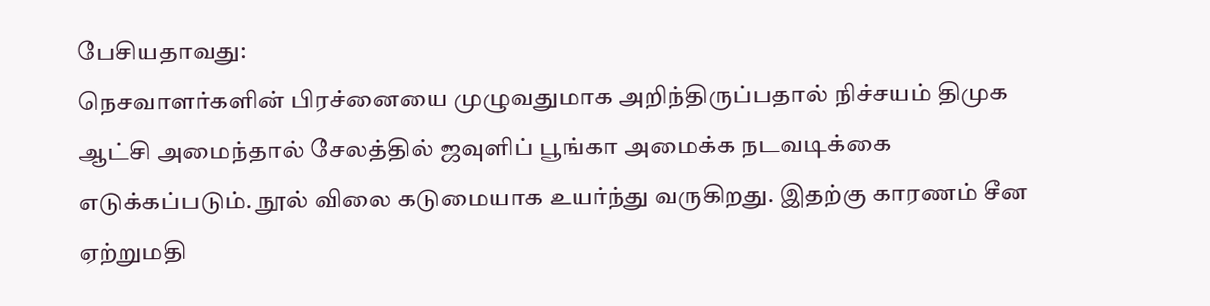பேசியதாவது:
நெசவாளர்களின் பிரச்னையை முழுவதுமாக அறிந்திருப்பதால் நிச்சயம் திமுக ஆட்சி அமைந்தால் சேலத்தில் ஜவுளிப் பூங்கா அமைக்க நடவடிக்கை எடுக்கப்படும். நூல் விலை கடுமையாக உயர்ந்து வருகிறது. இதற்கு காரணம் சீன ஏற்றுமதி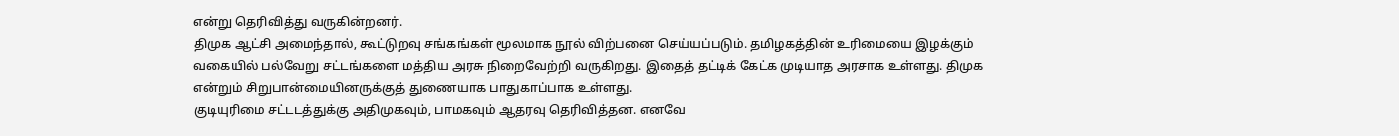என்று தெரிவித்து வருகின்றனர்.
திமுக ஆட்சி அமைந்தால், கூட்டுறவு சங்கங்கள் மூலமாக நூல் விற்பனை செய்யப்படும். தமிழகத்தின் உரிமையை இழக்கும் வகையில் பல்வேறு சட்டங்களை மத்திய அரசு நிறைவேற்றி வருகிறது. இதைத் தட்டிக் கேட்க முடியாத அரசாக உள்ளது. திமுக என்றும் சிறுபான்மையினருக்குத் துணையாக பாதுகாப்பாக உள்ளது.
குடியுரிமை சட்டடத்துக்கு அதிமுகவும், பாமகவும் ஆதரவு தெரிவித்தன. எனவே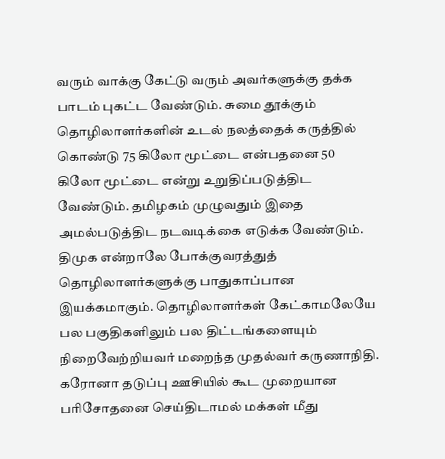வரும் வாக்கு கேட்டு வரும் அவர்களுக்கு தக்க பாடம் புகட்ட வேண்டும். சுமை தூக்கும் தொழிலாளர்களின் உடல் நலத்தைக் கருத்தில் கொண்டு 75 கிலோ மூட்டை என்பதனை 50 கிலோ மூட்டை என்று உறுதிப்படுத்திட வேண்டும். தமிழகம் முழுவதும் இதை அமல்படுத்திட நடவடிக்கை எடுக்க வேண்டும். திமுக என்றாலே போக்குவரத்துத் தொழிலாளர்களுக்கு பாதுகாப்பான இயக்கமாகும். தொழிலாளர்கள் கேட்காமலேயே பல பகுதிகளிலும் பல திட்டங்களையும் நிறைவேற்றியவர் மறைந்த முதல்வர் கருணாநிதி.
கரோனா தடுப்பு ஊசியில் கூட முறையான பரிசோதனை செய்திடாமல் மக்கள் மீது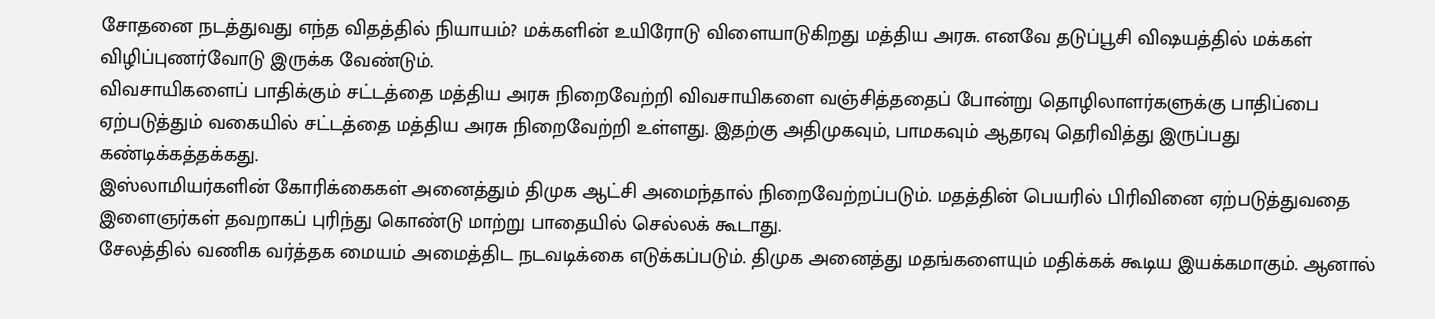சோதனை நடத்துவது எந்த விதத்தில் நியாயம்? மக்களின் உயிரோடு விளையாடுகிறது மத்திய அரசு. எனவே தடுப்பூசி விஷயத்தில் மக்கள் விழிப்புணர்வோடு இருக்க வேண்டும்.
விவசாயிகளைப் பாதிக்கும் சட்டத்தை மத்திய அரசு நிறைவேற்றி விவசாயிகளை வஞ்சித்ததைப் போன்று தொழிலாளர்களுக்கு பாதிப்பை ஏற்படுத்தும் வகையில் சட்டத்தை மத்திய அரசு நிறைவேற்றி உள்ளது. இதற்கு அதிமுகவும், பாமகவும் ஆதரவு தெரிவித்து இருப்பது கண்டிக்கத்தக்கது.
இஸ்லாமியர்களின் கோரிக்கைகள் அனைத்தும் திமுக ஆட்சி அமைந்தால் நிறைவேற்றப்படும். மதத்தின் பெயரில் பிரிவினை ஏற்படுத்துவதை இளைஞர்கள் தவறாகப் புரிந்து கொண்டு மாற்று பாதையில் செல்லக் கூடாது.
சேலத்தில் வணிக வர்த்தக மையம் அமைத்திட நடவடிக்கை எடுக்கப்படும். திமுக அனைத்து மதங்களையும் மதிக்கக் கூடிய இயக்கமாகும். ஆனால்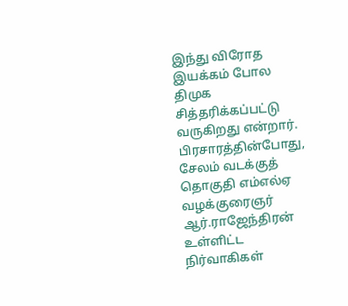இந்து விரோத இயக்கம் போல திமுக சித்தரிக்கப்பட்டு வருகிறது என்றார்.
பிரசாரத்தின்போது, சேலம் வடக்குத் தொகுதி எம்எல்ஏ வழக்குரைஞர் ஆர்.ராஜேந்திரன் உள்ளிட்ட நிர்வாகிகள்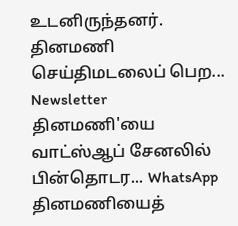உடனிருந்தனர்.
தினமணி செய்திமடலைப் பெற... Newsletter
தினமணி'யை வாட்ஸ்ஆப் சேனலில் பின்தொடர... WhatsApp
தினமணியைத்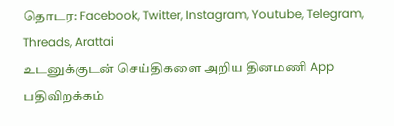தொடர: Facebook, Twitter, Instagram, Youtube, Telegram, Threads, Arattai
உடனுக்குடன் செய்திகளை அறிய தினமணி App பதிவிறக்கம்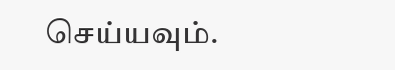செய்யவும்.